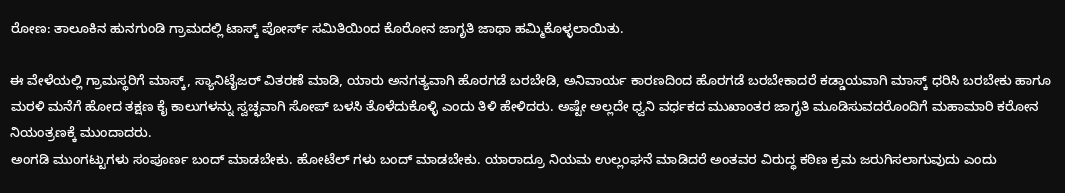ರೋಣ: ತಾಲೂಕಿನ ಹುನಗುಂಡಿ ಗ್ರಾಮದಲ್ಲಿ ಟಾಸ್ಕ್ ಪೋರ್ಸ್ ಸಮಿತಿಯಿಂದ ಕೊರೋನ ಜಾಗೃತಿ ಜಾಥಾ ಹಮ್ಮಿಕೊಳ್ಳಲಾಯಿತು.

ಈ ವೇಳೆಯಲ್ಲಿ ಗ್ರಾಮಸ್ಥರಿಗೆ ಮಾಸ್ಕ್, ಸ್ಯಾನಿಟೈಜರ್ ವಿತರಣೆ ಮಾಡಿ, ಯಾರು ಅನಗತ್ಯವಾಗಿ ಹೊರಗಡೆ ಬರಬೇಡಿ, ಅನಿವಾರ್ಯ ಕಾರಣದಿಂದ ಹೊರಗಡೆ ಬರಬೇಕಾದರೆ ಕಡ್ಡಾಯವಾಗಿ ಮಾಸ್ಕ್ ಧರಿಸಿ ಬರಬೇಕು ಹಾಗೂ ಮರಳಿ ಮನೆಗೆ ಹೋದ ತಕ್ಷಣ ಕೈ ಕಾಲುಗಳನ್ನು ಸ್ವಚ್ಛವಾಗಿ ಸೋಪ್ ಬಳಸಿ ತೊಳೆದುಕೊಳ್ಳಿ ಎಂದು ತಿಳಿ ಹೇಳಿದರು. ಅಷ್ಟೇ ಅಲ್ಲದೇ ಧ್ವನಿ ವರ್ಧಕದ ಮುಖಾಂತರ ಜಾಗೃತಿ ಮೂಡಿಸುವದರೊಂದಿಗೆ ಮಹಾಮಾರಿ ಕರೋನ ನಿಯಂತ್ರಣಕ್ಕೆ ಮುಂದಾದರು.
ಅಂಗಡಿ ಮುಂಗಟ್ಟುಗಳು ಸಂಪೂರ್ಣ ಬಂದ್ ಮಾಡಬೇಕು. ಹೋಟೆಲ್ ಗಳು ಬಂದ್ ಮಾಡಬೇಕು. ಯಾರಾದ್ರೂ ನಿಯಮ ಉಲ್ಲಂಘನೆ ಮಾಡಿದರೆ ಅಂತವರ ವಿರುದ್ಧ ಕಠಿಣ ಕ್ರಮ ಜರುಗಿಸಲಾಗುವುದು ಎಂದು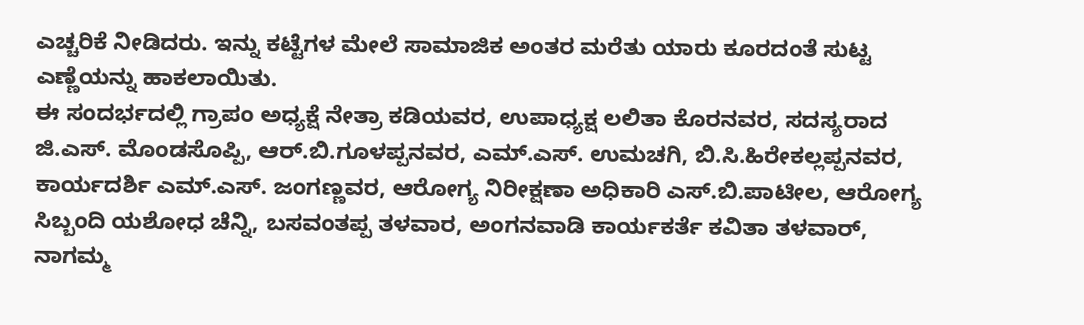ಎಚ್ಚರಿಕೆ ನೀಡಿದರು. ಇನ್ನು ಕಟ್ಟೆಗಳ ಮೇಲೆ ಸಾಮಾಜಿಕ ಅಂತರ ಮರೆತು ಯಾರು ಕೂರದಂತೆ ಸುಟ್ಟ ಎಣ್ಣೆಯನ್ನು ಹಾಕಲಾಯಿತು.
ಈ ಸಂದರ್ಭದಲ್ಲಿ ಗ್ರಾಪಂ ಅಧ್ಯಕ್ಷೆ ನೇತ್ರಾ ಕಡಿಯವರ, ಉಪಾಧ್ಯಕ್ಷ ಲಲಿತಾ ಕೊರನವರ, ಸದಸ್ಯರಾದ ಜಿ.ಎಸ್. ಮೊಂಡಸೊಪ್ಪಿ, ಆರ್.ಬಿ.ಗೂಳಪ್ಪನವರ, ಎಮ್.ಎಸ್. ಉಮಚಗಿ, ಬಿ.ಸಿ.ಹಿರೇಕಲ್ಲಪ್ಪನವರ, ಕಾರ್ಯದರ್ಶಿ ಎಮ್.ಎಸ್. ಜಂಗಣ್ಣವರ, ಆರೋಗ್ಯ ನಿರೀಕ್ಷಣಾ ಅಧಿಕಾರಿ ಎಸ್.ಬಿ.ಪಾಟೀಲ, ಆರೋಗ್ಯ ಸಿಬ್ಬಂದಿ ಯಶೋಧ ಚೆನ್ನಿ, ಬಸವಂತಪ್ಪ ತಳವಾರ, ಅಂಗನವಾಡಿ ಕಾರ್ಯಕರ್ತೆ ಕವಿತಾ ತಳವಾರ್, ನಾಗಮ್ಮ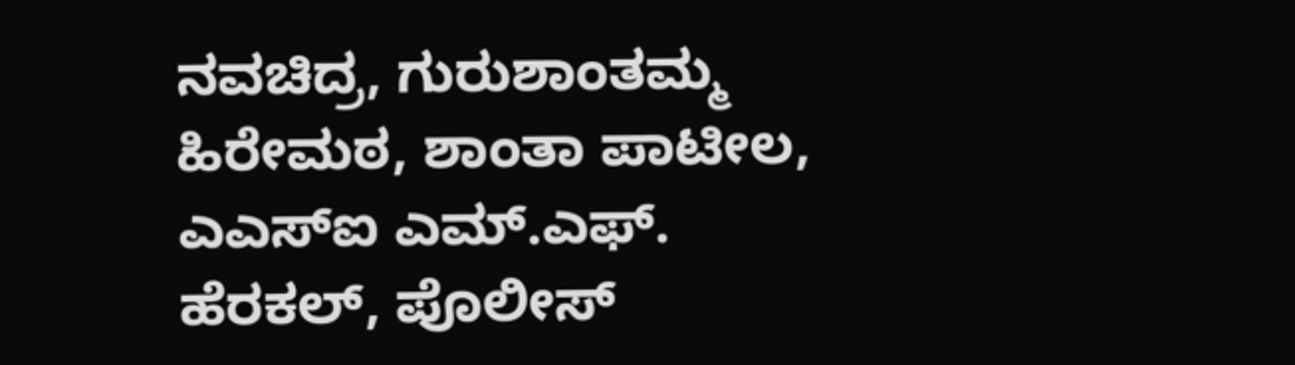ನವಚಿದ್ರ, ಗುರುಶಾಂತಮ್ಮ ಹಿರೇಮಠ, ಶಾಂತಾ ಪಾಟೀಲ, ಎಎಸ್ಐ ಎಮ್.ಎಫ್. ಹೆರಕಲ್, ಪೊಲೀಸ್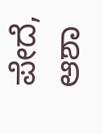ಪೇದೆ, ಆಶಾ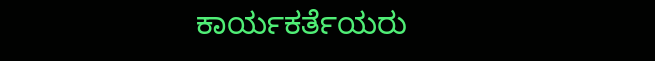ಕಾರ್ಯಕರ್ತೆಯರು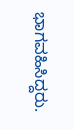ಭಾಗವಹಿಸಿದ್ದರು.